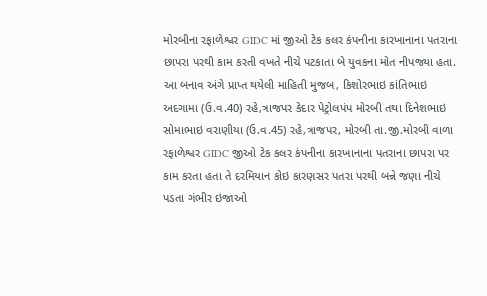મોરબીના રફાળેશ્વર GIDC માં જીઓ ટેક કલર કંપનીના કારખાનાના પતરાના છાપરા પરથી કામ કરતી વખતે નીચે પટકાતા બે યુવકના મોત નીપજ્યા હતા.
આ બનાવ અંગે પ્રાપ્ત થયેલી માહિતી મુજબ, કિશોરભાઇ કાંતિભાઇ અદગામા (ઉ.વ.40) રહે,ત્રાજપર કેદાર પેટ્રોલપંપ મોરબી તથા દિનેશભાઇ સોમાભાઇ વરાણીયા (ઉ.વ.45) રહે,ત્રાજપર, મોરબી તા.જી.મોરબી વાળા રફાળેશ્વર GIDC જીઓ ટેક કલર કંપનીના કારખાનાના પતરાના છાપરા પર કામ કરતા હતા તે દરમિયાન કોઇ કારણસર પતરા પરથી બન્ને જણા નીચે પડતા ગંભીર ઇજાઓ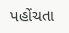પહોંચતા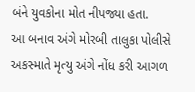બંને યુવકોના મોત નીપજ્યા હતા.
આ બનાવ અંગે મોરબી તાલુકા પોલીસે અકસ્માતે મૃત્યુ અંગે નોંધ કરી આગળ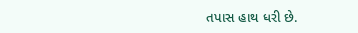તપાસ હાથ ધરી છે.